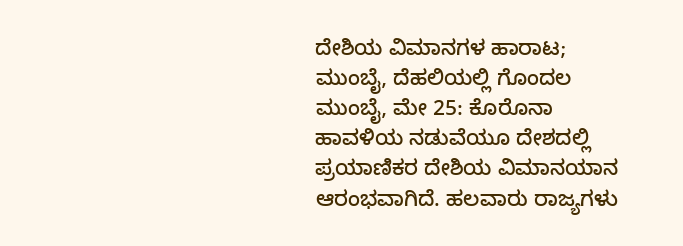ದೇಶಿಯ ವಿಮಾನಗಳ ಹಾರಾಟ; ಮುಂಬೈ, ದೆಹಲಿಯಲ್ಲಿ ಗೊಂದಲ
ಮುಂಬೈ, ಮೇ 25: ಕೊರೊನಾ ಹಾವಳಿಯ ನಡುವೆಯೂ ದೇಶದಲ್ಲಿ ಪ್ರಯಾಣಿಕರ ದೇಶಿಯ ವಿಮಾನಯಾನ ಆರಂಭವಾಗಿದೆ. ಹಲವಾರು ರಾಜ್ಯಗಳು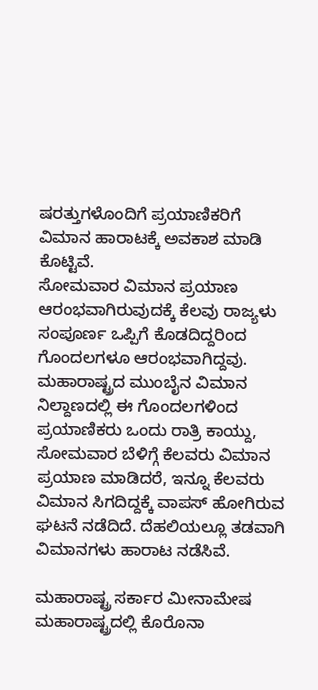ಷರತ್ತುಗಳೊಂದಿಗೆ ಪ್ರಯಾಣಿಕರಿಗೆ ವಿಮಾನ ಹಾರಾಟಕ್ಕೆ ಅವಕಾಶ ಮಾಡಿ ಕೊಟ್ಟಿವೆ.
ಸೋಮವಾರ ವಿಮಾನ ಪ್ರಯಾಣ ಆರಂಭವಾಗಿರುವುದಕ್ಕೆ ಕೆಲವು ರಾಜ್ಯಳು ಸಂಪೂರ್ಣ ಒಪ್ಪಿಗೆ ಕೊಡದಿದ್ದರಿಂದ ಗೊಂದಲಗಳೂ ಆರಂಭವಾಗಿದ್ದವು.
ಮಹಾರಾಷ್ಟ್ರದ ಮುಂಬೈನ ವಿಮಾನ ನಿಲ್ದಾಣದಲ್ಲಿ ಈ ಗೊಂದಲಗಳಿಂದ ಪ್ರಯಾಣಿಕರು ಒಂದು ರಾತ್ರಿ ಕಾಯ್ದು, ಸೋಮವಾರ ಬೆಳಿಗ್ಗೆ ಕೆಲವರು ವಿಮಾನ ಪ್ರಯಾಣ ಮಾಡಿದರೆ, ಇನ್ನೂ ಕೆಲವರು ವಿಮಾನ ಸಿಗದಿದ್ದಕ್ಕೆ ವಾಪಸ್ ಹೋಗಿರುವ ಘಟನೆ ನಡೆದಿದೆ. ದೆಹಲಿಯಲ್ಲೂ ತಡವಾಗಿ ವಿಮಾನಗಳು ಹಾರಾಟ ನಡೆಸಿವೆ.

ಮಹಾರಾಷ್ಟ್ರ ಸರ್ಕಾರ ಮೀನಾಮೇಷ
ಮಹಾರಾಷ್ಟ್ರದಲ್ಲಿ ಕೊರೊನಾ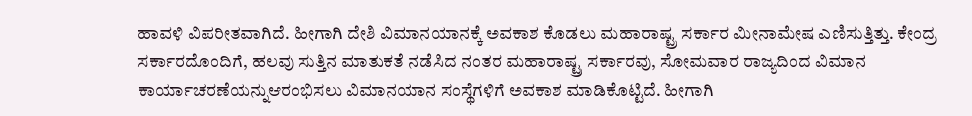ಹಾವಳಿ ವಿಪರೀತವಾಗಿದೆ. ಹೀಗಾಗಿ ದೇಶಿ ವಿಮಾನಯಾನಕ್ಕೆ ಅವಕಾಶ ಕೊಡಲು ಮಹಾರಾಷ್ಟ್ರ ಸರ್ಕಾರ ಮೀನಾಮೇಷ ಎಣಿಸುತ್ತಿತ್ತು. ಕೇಂದ್ರ ಸರ್ಕಾರದೊಂದಿಗೆ, ಹಲವು ಸುತ್ತಿನ ಮಾತುಕತೆ ನಡೆಸಿದ ನಂತರ ಮಹಾರಾಷ್ಟ್ರ ಸರ್ಕಾರವು, ಸೋಮವಾರ ರಾಜ್ಯದಿಂದ ವಿಮಾನ ಕಾರ್ಯಾಚರಣೆಯನ್ನುಆರಂಭಿಸಲು ವಿಮಾನಯಾನ ಸಂಸ್ಥೆಗಳಿಗೆ ಅವಕಾಶ ಮಾಡಿಕೊಟ್ಟಿದೆ. ಹೀಗಾಗಿ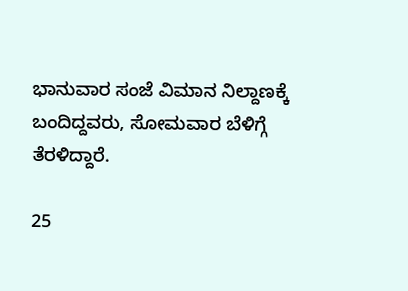ಭಾನುವಾರ ಸಂಜೆ ವಿಮಾನ ನಿಲ್ದಾಣಕ್ಕೆ ಬಂದಿದ್ದವರು, ಸೋಮವಾರ ಬೆಳಿಗ್ಗೆ ತೆರಳಿದ್ದಾರೆ.

25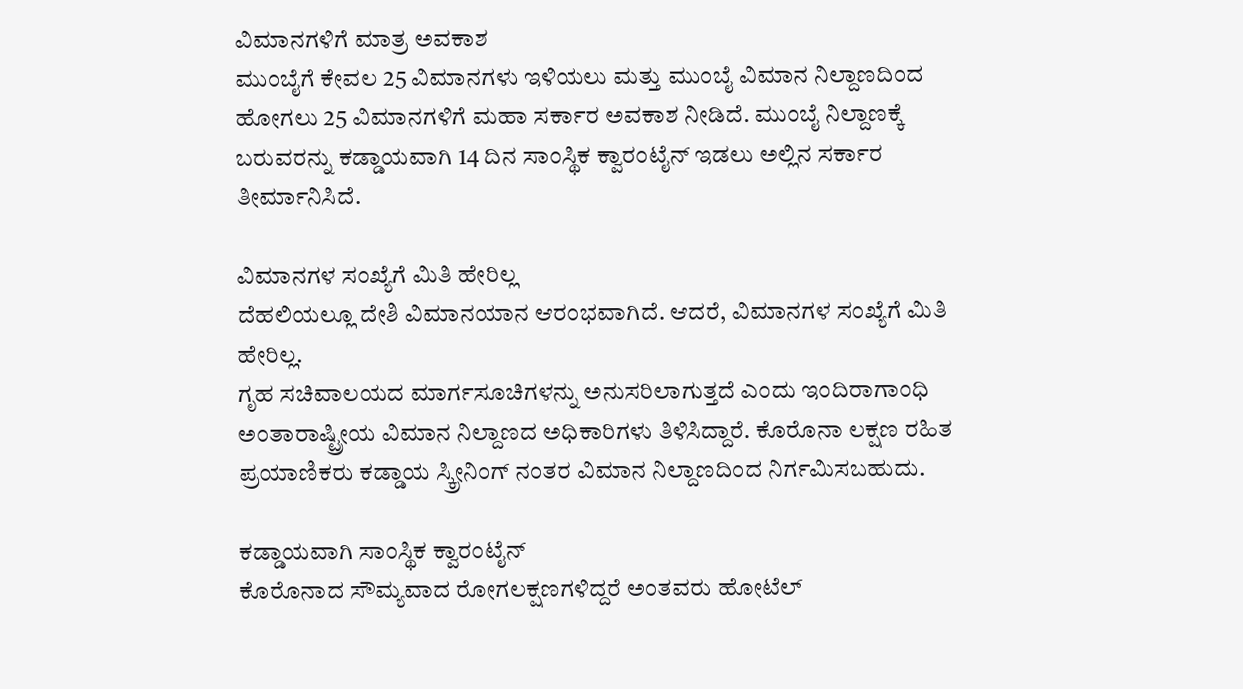ವಿಮಾನಗಳಿಗೆ ಮಾತ್ರ ಅವಕಾಶ
ಮುಂಬೈಗೆ ಕೇವಲ 25 ವಿಮಾನಗಳು ಇಳಿಯಲು ಮತ್ತು ಮುಂಬೈ ವಿಮಾನ ನಿಲ್ದಾಣದಿಂದ ಹೋಗಲು 25 ವಿಮಾನಗಳಿಗೆ ಮಹಾ ಸರ್ಕಾರ ಅವಕಾಶ ನೀಡಿದೆ. ಮುಂಬೈ ನಿಲ್ದಾಣಕ್ಕೆ ಬರುವರನ್ನು ಕಡ್ಡಾಯವಾಗಿ 14 ದಿನ ಸಾಂಸ್ಥಿಕ ಕ್ವಾರಂಟೈನ್ ಇಡಲು ಅಲ್ಲಿನ ಸರ್ಕಾರ ತೀರ್ಮಾನಿಸಿದೆ.

ವಿಮಾನಗಳ ಸಂಖ್ಯೆಗೆ ಮಿತಿ ಹೇರಿಲ್ಲ
ದೆಹಲಿಯಲ್ಲೂ ದೇಶಿ ವಿಮಾನಯಾನ ಆರಂಭವಾಗಿದೆ. ಆದರೆ, ವಿಮಾನಗಳ ಸಂಖ್ಯೆಗೆ ಮಿತಿ ಹೇರಿಲ್ಲ.
ಗೃಹ ಸಚಿವಾಲಯದ ಮಾರ್ಗಸೂಚಿಗಳನ್ನು ಅನುಸರಿಲಾಗುತ್ತದೆ ಎಂದು ಇಂದಿರಾಗಾಂಧಿ ಅಂತಾರಾಷ್ಟ್ರೀಯ ವಿಮಾನ ನಿಲ್ದಾಣದ ಅಧಿಕಾರಿಗಳು ತಿಳಿಸಿದ್ದಾರೆ. ಕೊರೊನಾ ಲಕ್ಷಣ ರಹಿತ ಪ್ರಯಾಣಿಕರು ಕಡ್ಡಾಯ ಸ್ಕ್ರೀನಿಂಗ್ ನಂತರ ವಿಮಾನ ನಿಲ್ದಾಣದಿಂದ ನಿರ್ಗಮಿಸಬಹುದು.

ಕಡ್ಡಾಯವಾಗಿ ಸಾಂಸ್ಥಿಕ ಕ್ವಾರಂಟೈನ್
ಕೊರೊನಾದ ಸೌಮ್ಯವಾದ ರೋಗಲಕ್ಷಣಗಳಿದ್ದರೆ ಅಂತವರು ಹೋಟೆಲ್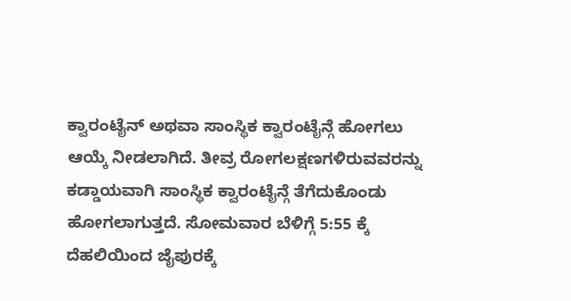ಕ್ವಾರಂಟೈನ್ ಅಥವಾ ಸಾಂಸ್ಥಿಕ ಕ್ವಾರಂಟೈನ್ಗೆ ಹೋಗಲು ಆಯ್ಕೆ ನೀಡಲಾಗಿದೆ. ತೀವ್ರ ರೋಗಲಕ್ಷಣಗಳಿರುವವರನ್ನು ಕಡ್ಡಾಯವಾಗಿ ಸಾಂಸ್ಥಿಕ ಕ್ವಾರಂಟೈನ್ಗೆ ತೆಗೆದುಕೊಂಡು ಹೋಗಲಾಗುತ್ತದೆ. ಸೋಮವಾರ ಬೆಳಿಗ್ಗೆ 5:55 ಕ್ಕೆ ದೆಹಲಿಯಿಂದ ಜೈಪುರಕ್ಕೆ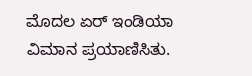ಮೊದಲ ಏರ್ ಇಂಡಿಯಾ ವಿಮಾನ ಪ್ರಯಾಣಿಸಿತು.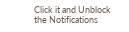Click it and Unblock the Notifications